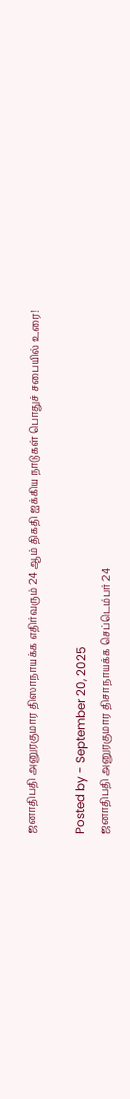ஜனாதிபதி அனுரகுமார திஸாநாயக்க எதிர்வரும் 24 ஆம் திகதி ஐக்கிய நாடுகள் பொதுச் சபையில் உரை!

Posted by - September 20, 2025
ஜனாதிபதி அனுரகுமார திசாநாயக்க செப்டெம்பர் 24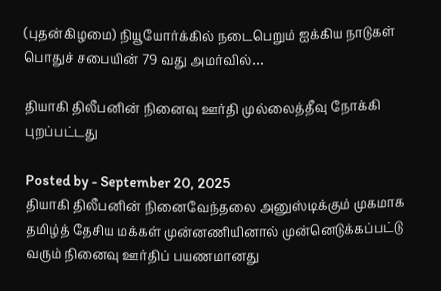(புதன்கிழமை) நியூயோர்க்கில் நடைபெறும் ஐக்கிய நாடுகள் பொதுச் சபையின் 79 வது அமர்வில்…

தியாகி திலீபனின் நினைவு ஊர்தி முல்லைத்தீவு நோக்கி புறப்பட்டது

Posted by - September 20, 2025
தியாகி திலீபனின் நினைவேந்தலை அனுஸ்டிக்கும் முகமாக தமிழ்த் தேசிய மக்கள் முன்னணியினால் முன்னெடுக்கப்பட்டு வரும் நினைவு ஊர்திப் பயணமானது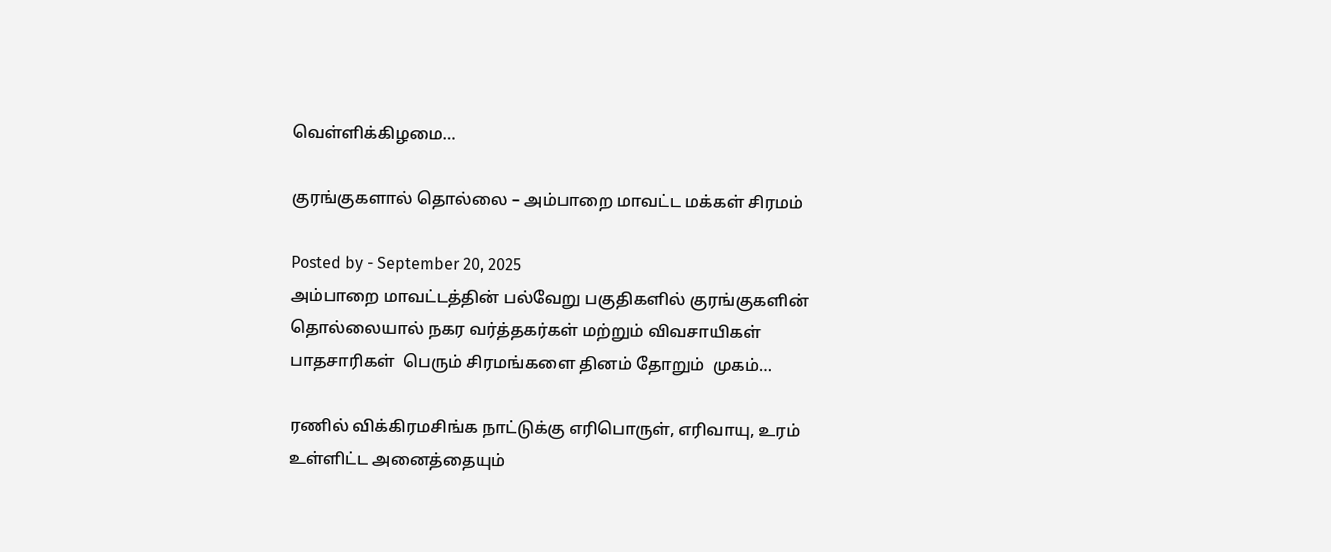வெள்ளிக்கிழமை…

குரங்குகளால் தொல்லை – அம்பாறை மாவட்ட மக்கள் சிரமம்

Posted by - September 20, 2025
அம்பாறை மாவட்டத்தின் பல்வேறு பகுதிகளில் குரங்குகளின் தொல்லையால் நகர வர்த்தகர்கள் மற்றும் விவசாயிகள் பாதசாரிகள்  பெரும் சிரமங்களை தினம் தோறும்  முகம்…

ரணில் விக்கிரமசிங்க நாட்டுக்கு எரிபொருள், எரிவாயு, உரம் உள்ளிட்ட அனைத்தையும்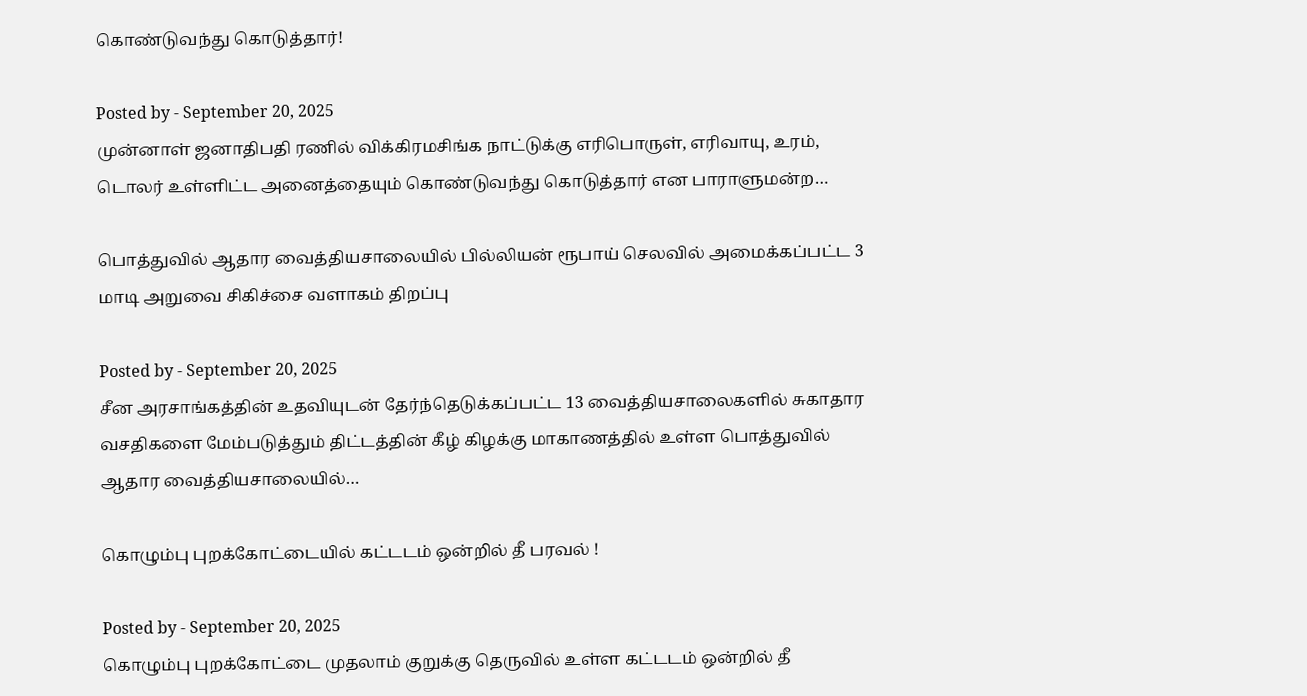கொண்டுவந்து கொடுத்தார்!

Posted by - September 20, 2025
முன்னாள் ஜனாதிபதி ரணில் விக்கிரமசிங்க நாட்டுக்கு எரிபொருள், எரிவாயு, உரம், டொலர் உள்ளிட்ட அனைத்தையும் கொண்டுவந்து கொடுத்தார் என பாராளுமன்ற…

பொத்துவில் ஆதார வைத்தியசாலையில் பில்லியன் ரூபாய் செலவில் அமைக்கப்பட்ட 3 மாடி அறுவை சிகிச்சை வளாகம் திறப்பு

Posted by - September 20, 2025
சீன அரசாங்கத்தின் உதவியுடன் தேர்ந்தெடுக்கப்பட்ட 13 வைத்தியசாலைகளில் சுகாதார வசதிகளை மேம்படுத்தும் திட்டத்தின் கீழ் கிழக்கு மாகாணத்தில் உள்ள பொத்துவில் ஆதார வைத்தியசாலையில்…

கொழும்பு புறக்கோட்டையில் கட்டடம் ஒன்றில் தீ பரவல் !

Posted by - September 20, 2025
கொழும்பு புறக்கோட்டை முதலாம் குறுக்கு தெருவில் உள்ள கட்டடம் ஒன்றில் தீ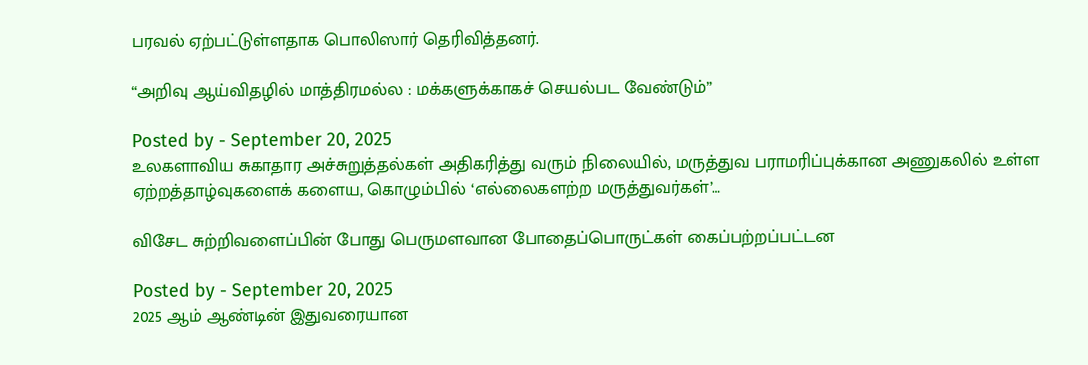பரவல் ஏற்பட்டுள்ளதாக பொலிஸார் தெரிவித்தனர்.

“அறிவு ஆய்விதழில் மாத்திரமல்ல : மக்களுக்காகச் செயல்பட வேண்டும்”

Posted by - September 20, 2025
உலகளாவிய சுகாதார அச்சுறுத்தல்கள் அதிகரித்து வரும் நிலையில், மருத்துவ பராமரிப்புக்கான அணுகலில் உள்ள ஏற்றத்தாழ்வுகளைக் களைய, கொழும்பில் ‘எல்லைகளற்ற மருத்துவர்கள்’…

விசேட சுற்றிவளைப்பின் போது பெருமளவான போதைப்பொருட்கள் கைப்பற்றப்பட்டன

Posted by - September 20, 2025
2025 ஆம் ஆண்டின் இதுவரையான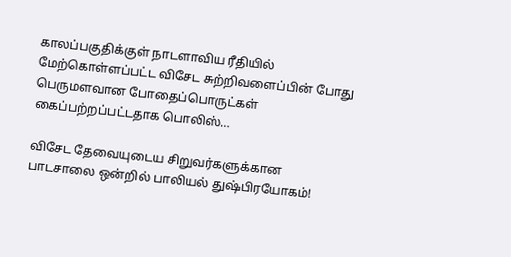காலப்பகுதிக்குள் நாடளாவிய ரீதியில் மேற்கொள்ளப்பட்ட விசேட சுற்றிவளைப்பின் போது பெருமளவான போதைப்பொருட்கள் கைப்பற்றப்பட்டதாக பொலிஸ்…

விசேட தேவையுடைய சிறுவர்களுக்கான பாடசாலை ஒன்றில் பாலியல் துஷ்பிரயோகம்!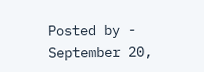Posted by - September 20,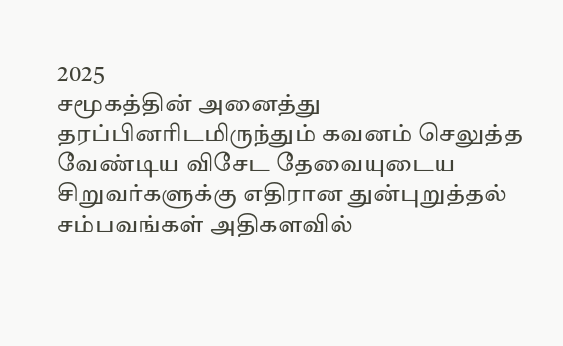2025
சமூகத்தின் அனைத்து தரப்பினரிடமிருந்தும் கவனம் செலுத்த வேண்டிய விசேட தேவையுடைய சிறுவர்களுக்கு எதிரான துன்புறுத்தல் சம்பவங்கள் அதிகளவில்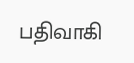பதிவாகி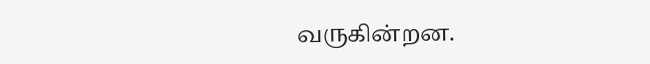வருகின்றன.